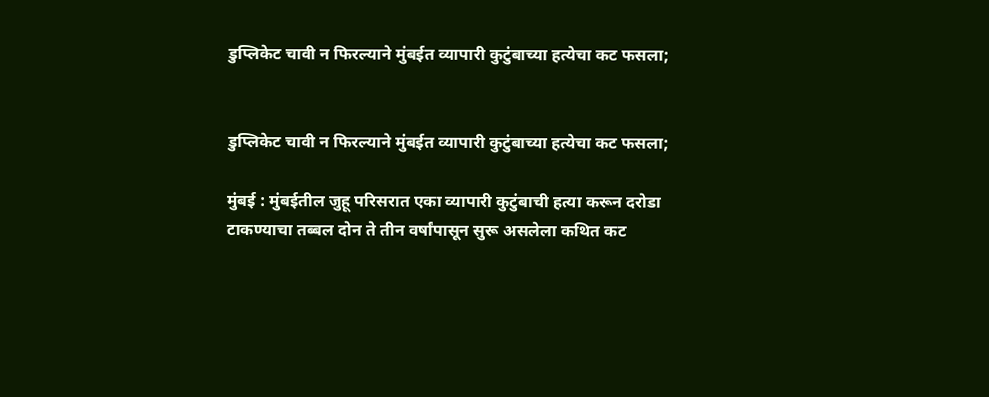डुप्लिकेट चावी न फिरल्याने मुंबईत व्यापारी कुटुंबाच्या हत्येचा कट फसला;


डुप्लिकेट चावी न फिरल्याने मुंबईत व्यापारी कुटुंबाच्या हत्येचा कट फसला;

मुंबई : मुंबईतील जुहू परिसरात एका व्यापारी कुटुंबाची हत्या करून दरोडा टाकण्याचा तब्बल दोन ते तीन वर्षांपासून सुरू असलेला कथित कट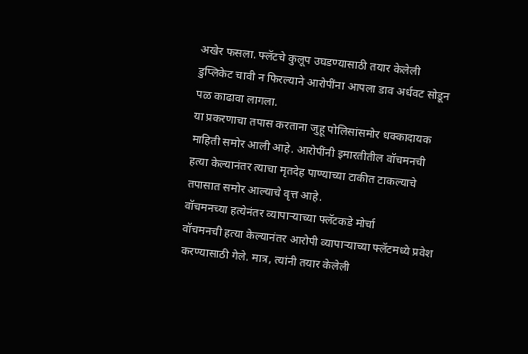अखेर फसला. फ्लॅटचे कुलूप उघडण्यासाठी तयार केलेली डुप्लिकेट चावी न फिरल्याने आरोपींना आपला डाव अर्धवट सोडून पळ काढावा लागला.
या प्रकरणाचा तपास करताना जुहू पोलिसांसमोर धक्कादायक माहिती समोर आली आहे. आरोपींनी इमारतीतील वॉचमनची हत्या केल्यानंतर त्याचा मृतदेह पाण्याच्या टाकीत टाकल्याचे तपासात समोर आल्याचे वृत्त आहे.
वॉचमनच्या हत्येनंतर व्यापाऱ्याच्या फ्लॅटकडे मोर्चा
वॉचमनची हत्या केल्यानंतर आरोपी व्यापाऱ्याच्या फ्लॅटमध्ये प्रवेश करण्यासाठी गेले. मात्र, त्यांनी तयार केलेली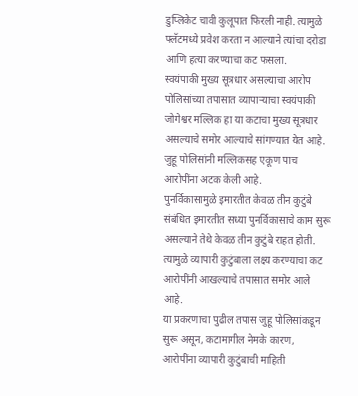डुप्लिकेट चावी कुलूपात फिरली नाही. त्यामुळे फ्लॅटमध्ये प्रवेश करता न आल्याने त्यांचा दरोडा आणि हत्या करण्याचा कट फसला.
स्वयंपाकी मुख्य सूत्रधार असल्याचा आरोप
पोलिसांच्या तपासात व्यापाऱ्याचा स्वयंपाकी जोगेश्वर मल्लिक हा या कटाचा मुख्य सूत्रधार असल्याचे समोर आल्याचे सांगण्यात येत आहे. जुहू पोलिसांनी मल्लिकसह एकूण पाच आरोपींना अटक केली आहे.
पुनर्विकासामुळे इमारतीत केवळ तीन कुटुंबे
संबंधित इमारतीत सध्या पुनर्विकासाचे काम सुरू असल्याने तेथे केवळ तीन कुटुंबे राहत होती. त्यामुळे व्यापारी कुटुंबाला लक्ष्य करण्याचा कट आरोपींनी आखल्याचे तपासात समोर आले आहे.
या प्रकरणाचा पुढील तपास जुहू पोलिसांकडून सुरू असून, कटामागील नेमके कारण, आरोपींना व्यापारी कुटुंबाची माहिती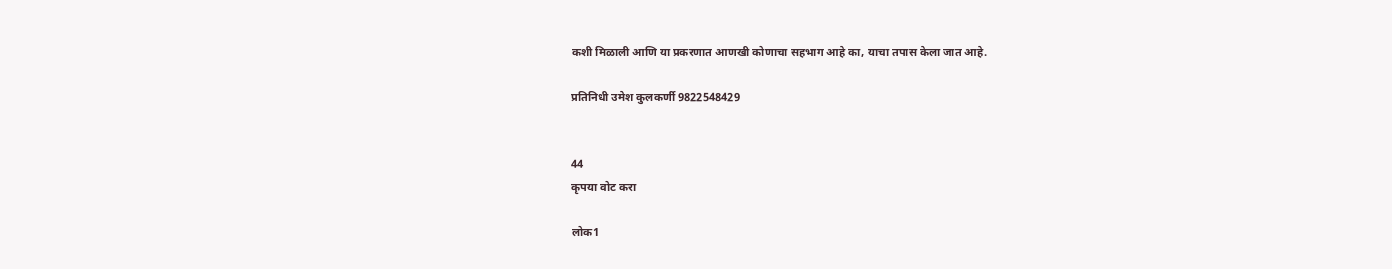कशी मिळाली आणि या प्रकरणात आणखी कोणाचा सहभाग आहे का, याचा तपास केला जात आहे.

प्रतिनिधी उमेश कुलकर्णी 9822548429


44
कृपया वोट करा

लोक1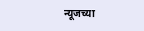न्यूजच्या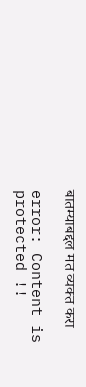बातम्याबद्दल मत व्यक्त करा

error: Content is protected !!